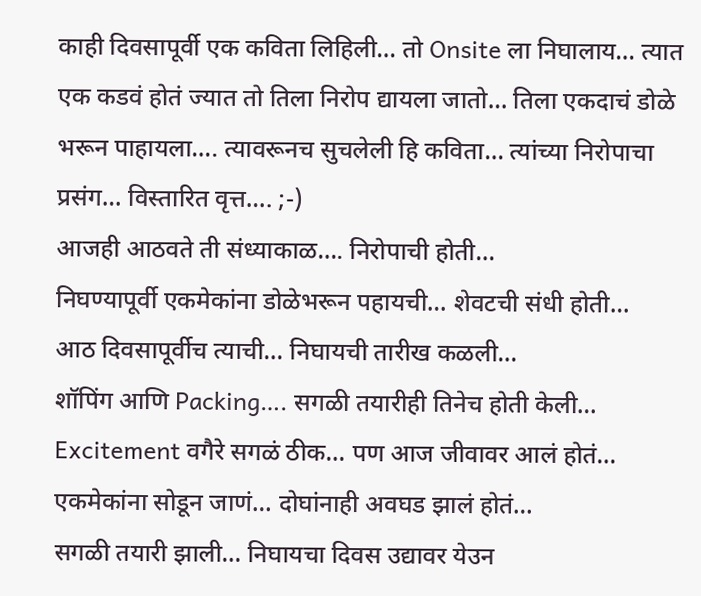काही दिवसापूर्वी एक कविता लिहिली… तो Onsite ला निघालाय… त्यात एक कडवं होतं ज्यात तो तिला निरोप द्यायला जातो… तिला एकदाचं डोळे भरून पाहायला…. त्यावरूनच सुचलेली हि कविता… त्यांच्या निरोपाचा प्रसंग… विस्तारित वृत्त…. ;-)
आजही आठवते ती संध्याकाळ…. निरोपाची होती…
निघण्यापूर्वी एकमेकांना डोळेभरून पहायची… शेवटची संधी होती…
आठ दिवसापूर्वीच त्याची… निघायची तारीख कळली…
शॉपिंग आणि Packing…. सगळी तयारीही तिनेच होती केली…
Excitement वगैरे सगळं ठीक… पण आज जीवावर आलं होतं…
एकमेकांना सोडून जाणं… दोघांनाही अवघड झालं होतं…
सगळी तयारी झाली… निघायचा दिवस उद्यावर येउन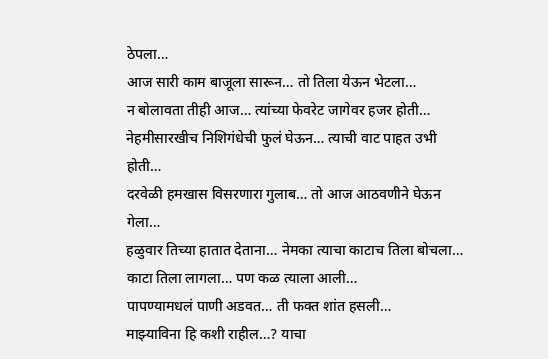ठेपला…
आज सारी काम बाजूला सारून… तो तिला येऊन भेटला…
न बोलावता तीही आज… त्यांच्या फेवरेट जागेवर हजर होती…
नेहमीसारखीच निशिगंधेची फुलं घेऊन… त्याची वाट पाहत उभी होती…
दरवेळी हमखास विसरणारा गुलाब… तो आज आठवणीने घेऊन गेला…
हळुवार तिच्या हातात देताना… नेमका त्याचा काटाच तिला बोचला…
काटा तिला लागला… पण कळ त्याला आली…
पापण्यामधलं पाणी अडवत… ती फक्त शांत हसली…
माझ्याविना हि कशी राहील…? याचा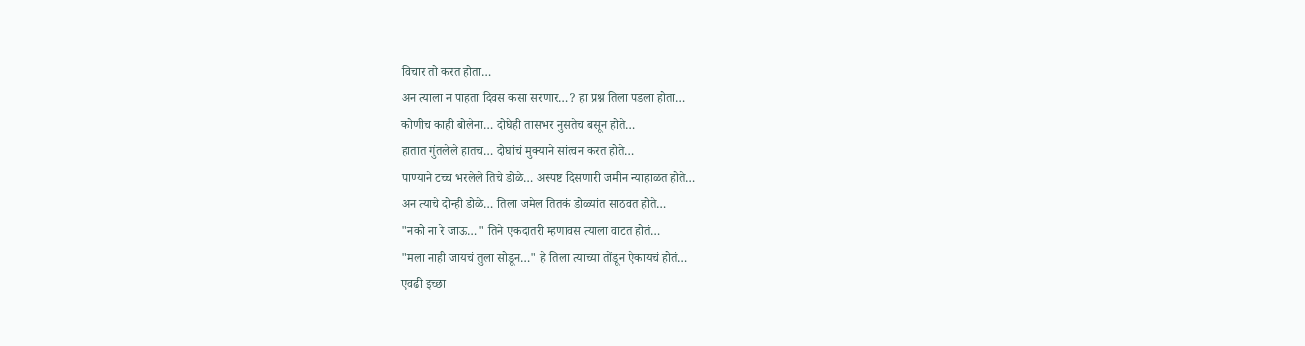विचार तो करत होता…
अन त्याला न पाहता दिवस कसा सरणार…? हा प्रश्न तिला पडला होता…
कोणीच काही बोलेना… दोघेही तासभर नुसतेच बसून होते…
हातात गुंतलेले हातच… दोघांचं मुक्याने सांत्वन करत होते…
पाण्याने टच्च भरलेले तिचे डोळे… अस्पष्ट दिसणारी जमीन न्याहाळत होते…
अन त्याचे दोन्ही डोळे… तिला जमेल तितकं डोळ्यांत साठवत होते…
"नको ना रे जाऊ…" तिने एकदातरी म्हणावस त्याला वाटत होतं…
"मला नाही जायचं तुला सोडून…" हे तिला त्याच्या तोंडून ऐकायचं होतं…
एवढी इच्छा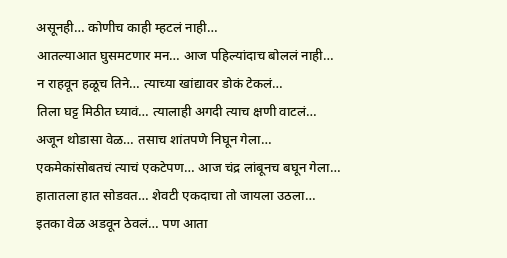असूनही… कोणीच काही म्हटलं नाही…
आतल्याआत घुसमटणार मन… आज पहिल्यांदाच बोललं नाही…
न राहवून हळूच तिने… त्याच्या खांद्यावर डोकं टेकलं…
तिला घट्ट मिठीत घ्यावं… त्यालाही अगदी त्याच क्षणी वाटलं…
अजून थोडासा वेळ… तसाच शांतपणे निघून गेला…
एकमेकांसोबतचं त्याचं एकटेपण… आज चंद्र लांबूनच बघून गेला…
हातातला हात सोडवत… शेवटी एकदाचा तो जायला उठला…
इतका वेळ अडवून ठेवलं… पण आता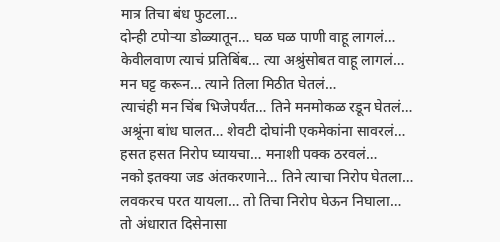मात्र तिचा बंध फुटला…
दोन्ही टपोऱ्या डोळ्यातून… घळ घळ पाणी वाहू लागलं…
केवीलवाण त्याचं प्रतिबिंब… त्या अश्रुंसोबत वाहू लागलं…
मन घट्ट करून… त्याने तिला मिठीत घेतलं…
त्याचंही मन चिंब भिजेपर्यंत… तिने मनमोकळ रडून घेतलं…
अश्रूंना बांध घालत… शेवटी दोघांनी एकमेकांना सावरलं…
हसत हसत निरोप घ्यायचा… मनाशी पक्क ठरवलं…
नको इतक्या जड अंतकरणाने… तिने त्याचा निरोप घेतला…
लवकरच परत यायला… तो तिचा निरोप घेऊन निघाला…
तो अंधारात दिसेनासा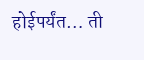होईपर्यंत… ती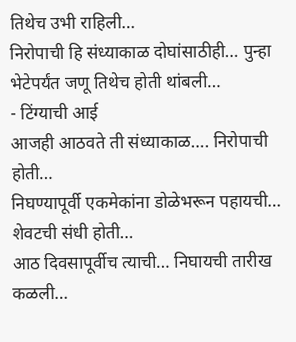तिथेच उभी राहिली…
निरोपाची हि संध्याकाळ दोघांसाठीही… पुन्हा भेटेपर्यंत जणू तिथेच होती थांबली…
- टिंग्याची आई
आजही आठवते ती संध्याकाळ…. निरोपाची होती…
निघण्यापूर्वी एकमेकांना डोळेभरून पहायची… शेवटची संधी होती…
आठ दिवसापूर्वीच त्याची… निघायची तारीख कळली…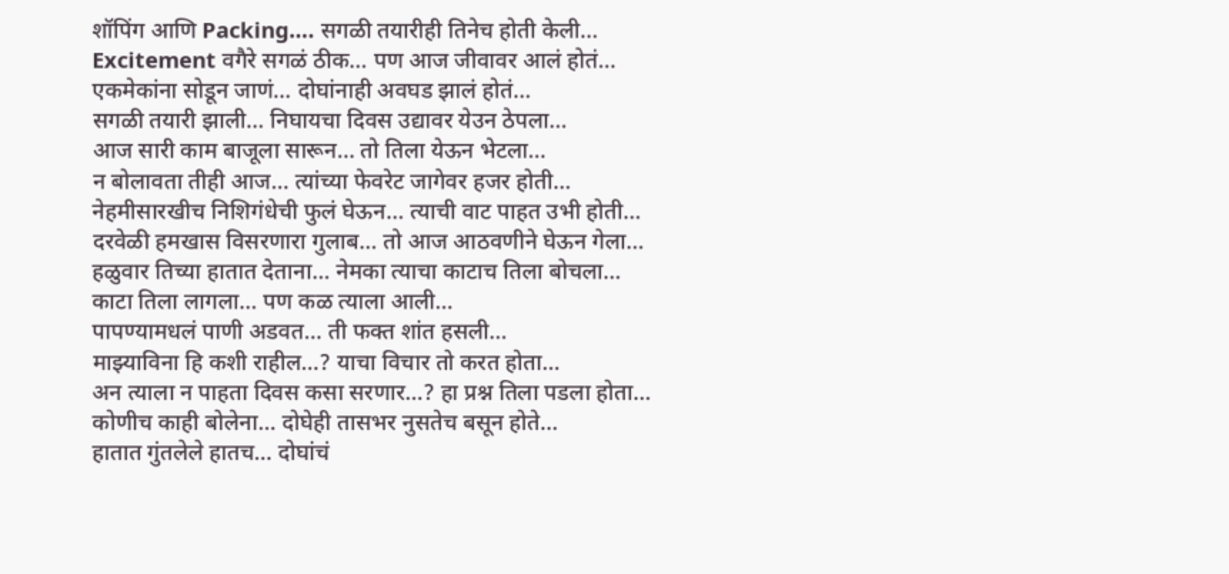शॉपिंग आणि Packing…. सगळी तयारीही तिनेच होती केली…
Excitement वगैरे सगळं ठीक… पण आज जीवावर आलं होतं…
एकमेकांना सोडून जाणं… दोघांनाही अवघड झालं होतं…
सगळी तयारी झाली… निघायचा दिवस उद्यावर येउन ठेपला…
आज सारी काम बाजूला सारून… तो तिला येऊन भेटला…
न बोलावता तीही आज… त्यांच्या फेवरेट जागेवर हजर होती…
नेहमीसारखीच निशिगंधेची फुलं घेऊन… त्याची वाट पाहत उभी होती…
दरवेळी हमखास विसरणारा गुलाब… तो आज आठवणीने घेऊन गेला…
हळुवार तिच्या हातात देताना… नेमका त्याचा काटाच तिला बोचला…
काटा तिला लागला… पण कळ त्याला आली…
पापण्यामधलं पाणी अडवत… ती फक्त शांत हसली…
माझ्याविना हि कशी राहील…? याचा विचार तो करत होता…
अन त्याला न पाहता दिवस कसा सरणार…? हा प्रश्न तिला पडला होता…
कोणीच काही बोलेना… दोघेही तासभर नुसतेच बसून होते…
हातात गुंतलेले हातच… दोघांचं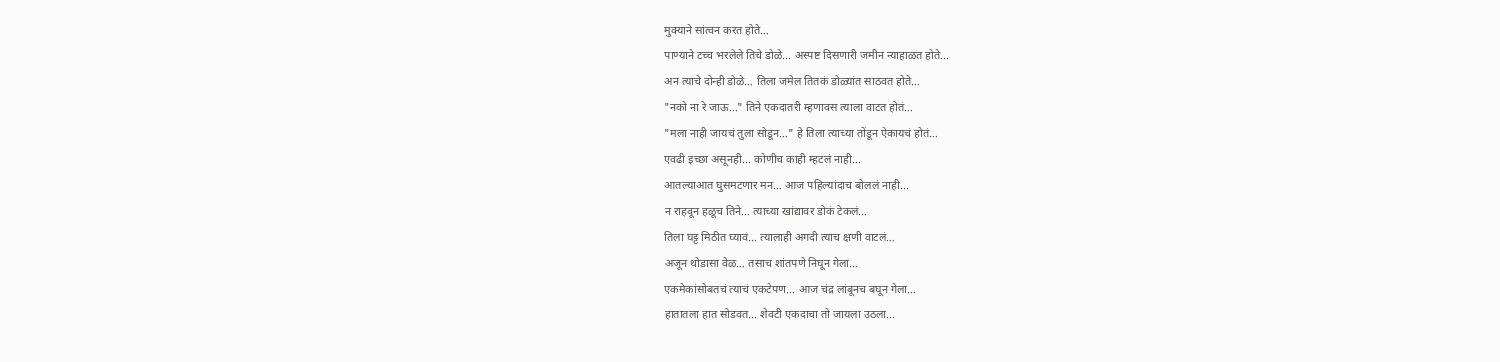मुक्याने सांत्वन करत होते…
पाण्याने टच्च भरलेले तिचे डोळे… अस्पष्ट दिसणारी जमीन न्याहाळत होते…
अन त्याचे दोन्ही डोळे… तिला जमेल तितकं डोळ्यांत साठवत होते…
"नको ना रे जाऊ…" तिने एकदातरी म्हणावस त्याला वाटत होतं…
"मला नाही जायचं तुला सोडून…" हे तिला त्याच्या तोंडून ऐकायचं होतं…
एवढी इच्छा असूनही… कोणीच काही म्हटलं नाही…
आतल्याआत घुसमटणार मन… आज पहिल्यांदाच बोललं नाही…
न राहवून हळूच तिने… त्याच्या खांद्यावर डोकं टेकलं…
तिला घट्ट मिठीत घ्यावं… त्यालाही अगदी त्याच क्षणी वाटलं…
अजून थोडासा वेळ… तसाच शांतपणे निघून गेला…
एकमेकांसोबतचं त्याचं एकटेपण… आज चंद्र लांबूनच बघून गेला…
हातातला हात सोडवत… शेवटी एकदाचा तो जायला उठला…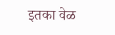इतका वेळ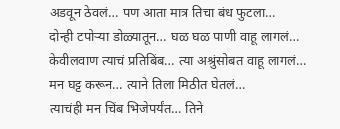अडवून ठेवलं… पण आता मात्र तिचा बंध फुटला…
दोन्ही टपोऱ्या डोळ्यातून… घळ घळ पाणी वाहू लागलं…
केवीलवाण त्याचं प्रतिबिंब… त्या अश्रुंसोबत वाहू लागलं…
मन घट्ट करून… त्याने तिला मिठीत घेतलं…
त्याचंही मन चिंब भिजेपर्यंत… तिने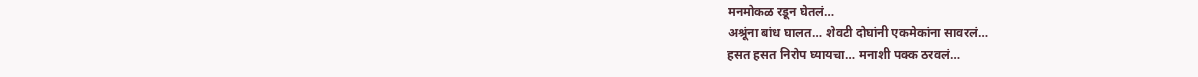मनमोकळ रडून घेतलं…
अश्रूंना बांध घालत… शेवटी दोघांनी एकमेकांना सावरलं…
हसत हसत निरोप घ्यायचा… मनाशी पक्क ठरवलं…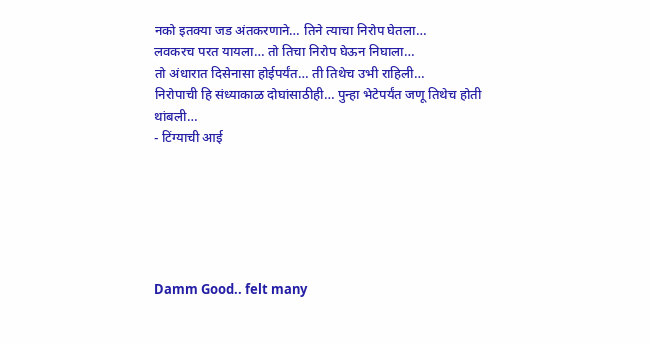नको इतक्या जड अंतकरणाने… तिने त्याचा निरोप घेतला…
लवकरच परत यायला… तो तिचा निरोप घेऊन निघाला…
तो अंधारात दिसेनासा होईपर्यंत… ती तिथेच उभी राहिली…
निरोपाची हि संध्याकाळ दोघांसाठीही… पुन्हा भेटेपर्यंत जणू तिथेच होती थांबली…
- टिंग्याची आई






Damm Good.. felt many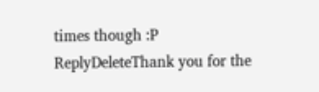times though :P
ReplyDeleteThank you for the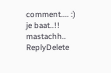comment.... :)
je baat..!! mastachh..
ReplyDelete